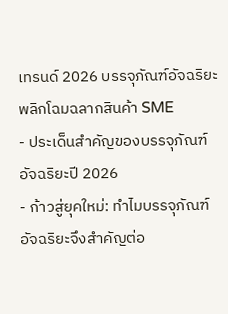เทรนด์ 2026 บรรจุภัณฑ์อัจฉริยะ พลิกโฉมฉลากสินค้า SME
- ประเด็นสำคัญของบรรจุภัณฑ์อัจฉริยะปี 2026
- ก้าวสู่ยุคใหม่: ทำไมบรรจุภัณฑ์อัจฉริยะจึงสำคัญต่อ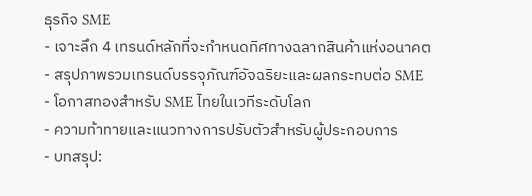ธุรกิจ SME
- เจาะลึก 4 เทรนด์หลักที่จะกำหนดทิศทางฉลากสินค้าแห่งอนาคต
- สรุปภาพรวมเทรนด์บรรจุภัณฑ์อัจฉริยะและผลกระทบต่อ SME
- โอกาสทองสำหรับ SME ไทยในเวทีระดับโลก
- ความท้าทายและแนวทางการปรับตัวสำหรับผู้ประกอบการ
- บทสรุป: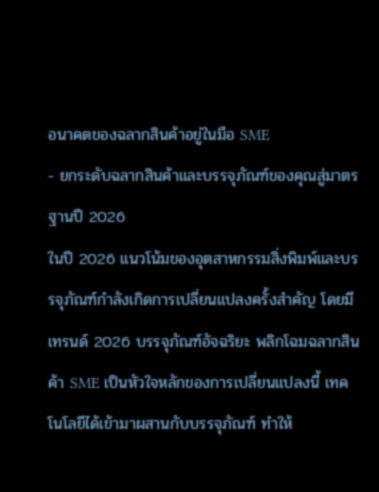อนาคตของฉลากสินค้าอยู่ในมือ SME
- ยกระดับฉลากสินค้าและบรรจุภัณฑ์ของคุณสู่มาตรฐานปี 2026
ในปี 2026 แนวโน้มของอุตสาหกรรมสิ่งพิมพ์และบรรจุภัณฑ์กำลังเกิดการเปลี่ยนแปลงครั้งสำคัญ โดยมี เทรนด์ 2026 บรรจุภัณฑ์อัจฉริยะ พลิกโฉมฉลากสินค้า SME เป็นหัวใจหลักของการเปลี่ยนแปลงนี้ เทคโนโลยีได้เข้ามาผสานกับบรรจุภัณฑ์ ทำให้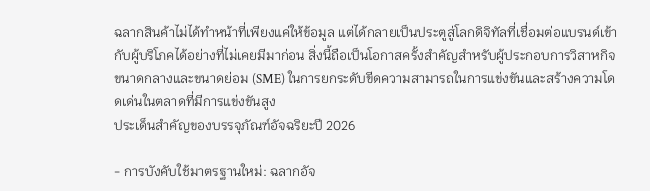ฉลากสินค้าไม่ได้ทำหน้าที่เพียงแค่ให้ข้อมูล แต่ได้กลายเป็นประตูสู่โลกดิจิทัลที่เชื่อมต่อแบรนด์เข้ากับผู้บริโภคได้อย่างที่ไม่เคยมีมาก่อน สิ่งนี้ถือเป็นโอกาสครั้งสำคัญสำหรับผู้ประกอบการวิสาหกิจขนาดกลางและขนาดย่อม (SME) ในการยกระดับขีดความสามารถในการแข่งขันและสร้างความโดดเด่นในตลาดที่มีการแข่งขันสูง
ประเด็นสำคัญของบรรจุภัณฑ์อัจฉริยะปี 2026

- การบังคับใช้มาตรฐานใหม่: ฉลากอัจ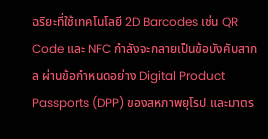ฉริยะที่ใช้เทคโนโลยี 2D Barcodes เช่น QR Code และ NFC กำลังจะกลายเป็นข้อบังคับสากล ผ่านข้อกำหนดอย่าง Digital Product Passports (DPP) ของสหภาพยุโรป และมาตร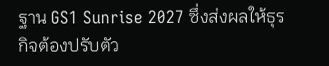ฐาน GS1 Sunrise 2027 ซึ่งส่งผลให้ธุรกิจต้องปรับตัว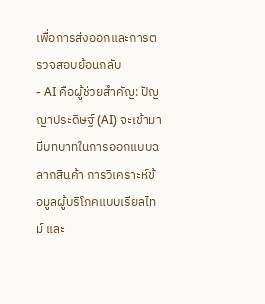เพื่อการส่งออกและการตรวจสอบย้อนกลับ
- AI คือผู้ช่วยสำคัญ: ปัญญาประดิษฐ์ (AI) จะเข้ามามีบทบาทในการออกแบบฉลากสินค้า การวิเคราะห์ข้อมูลผู้บริโภคแบบเรียลไทม์ และ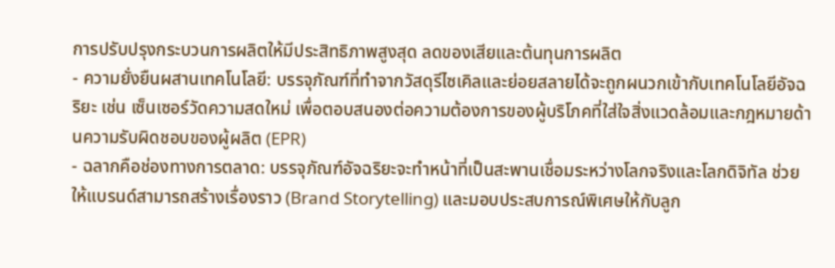การปรับปรุงกระบวนการผลิตให้มีประสิทธิภาพสูงสุด ลดของเสียและต้นทุนการผลิต
- ความยั่งยืนผสานเทคโนโลยี: บรรจุภัณฑ์ที่ทำจากวัสดุรีไซเคิลและย่อยสลายได้จะถูกผนวกเข้ากับเทคโนโลยีอัจฉริยะ เช่น เซ็นเซอร์วัดความสดใหม่ เพื่อตอบสนองต่อความต้องการของผู้บริโภคที่ใส่ใจสิ่งแวดล้อมและกฎหมายด้านความรับผิดชอบของผู้ผลิต (EPR)
- ฉลากคือช่องทางการตลาด: บรรจุภัณฑ์อัจฉริยะจะทำหน้าที่เป็นสะพานเชื่อมระหว่างโลกจริงและโลกดิจิทัล ช่วยให้แบรนด์สามารถสร้างเรื่องราว (Brand Storytelling) และมอบประสบการณ์พิเศษให้กับลูก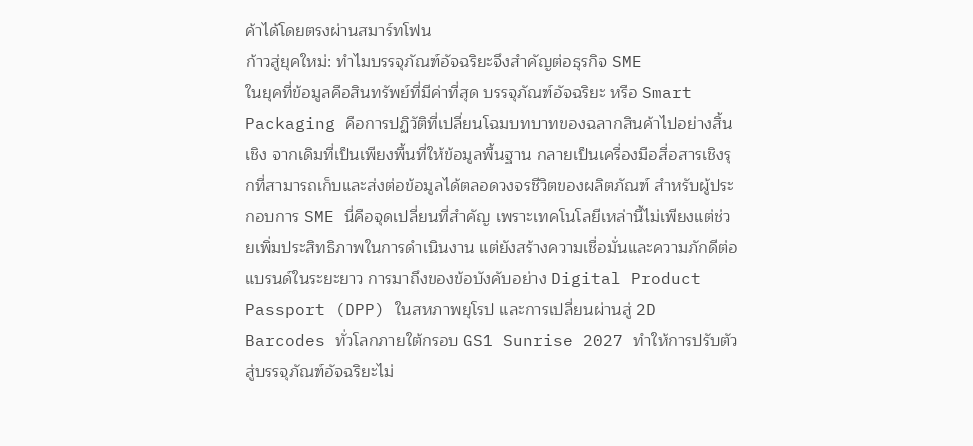ค้าได้โดยตรงผ่านสมาร์ทโฟน
ก้าวสู่ยุคใหม่: ทำไมบรรจุภัณฑ์อัจฉริยะจึงสำคัญต่อธุรกิจ SME
ในยุคที่ข้อมูลคือสินทรัพย์ที่มีค่าที่สุด บรรจุภัณฑ์อัจฉริยะ หรือ Smart Packaging คือการปฏิวัติที่เปลี่ยนโฉมบทบาทของฉลากสินค้าไปอย่างสิ้นเชิง จากเดิมที่เป็นเพียงพื้นที่ให้ข้อมูลพื้นฐาน กลายเป็นเครื่องมือสื่อสารเชิงรุกที่สามารถเก็บและส่งต่อข้อมูลได้ตลอดวงจรชีวิตของผลิตภัณฑ์ สำหรับผู้ประกอบการ SME นี่คือจุดเปลี่ยนที่สำคัญ เพราะเทคโนโลยีเหล่านี้ไม่เพียงแต่ช่วยเพิ่มประสิทธิภาพในการดำเนินงาน แต่ยังสร้างความเชื่อมั่นและความภักดีต่อแบรนด์ในระยะยาว การมาถึงของข้อบังคับอย่าง Digital Product Passport (DPP) ในสหภาพยุโรป และการเปลี่ยนผ่านสู่ 2D Barcodes ทั่วโลกภายใต้กรอบ GS1 Sunrise 2027 ทำให้การปรับตัวสู่บรรจุภัณฑ์อัจฉริยะไม่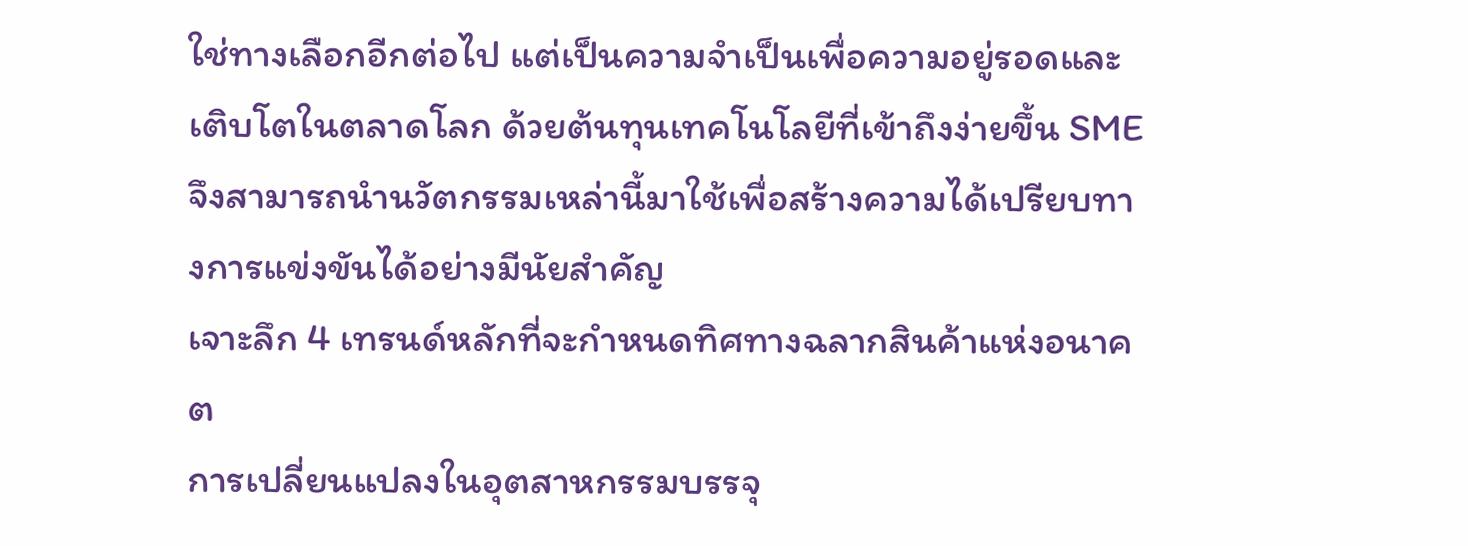ใช่ทางเลือกอีกต่อไป แต่เป็นความจำเป็นเพื่อความอยู่รอดและเติบโตในตลาดโลก ด้วยต้นทุนเทคโนโลยีที่เข้าถึงง่ายขึ้น SME จึงสามารถนำนวัตกรรมเหล่านี้มาใช้เพื่อสร้างความได้เปรียบทางการแข่งขันได้อย่างมีนัยสำคัญ
เจาะลึก 4 เทรนด์หลักที่จะกำหนดทิศทางฉลากสินค้าแห่งอนาคต
การเปลี่ยนแปลงในอุตสาหกรรมบรรจุ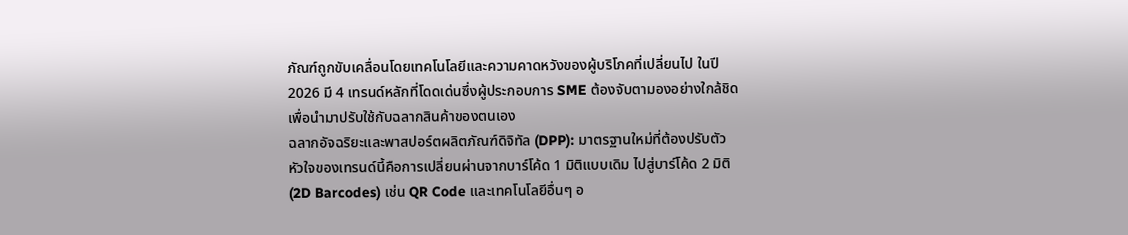ภัณฑ์ถูกขับเคลื่อนโดยเทคโนโลยีและความคาดหวังของผู้บริโภคที่เปลี่ยนไป ในปี 2026 มี 4 เทรนด์หลักที่โดดเด่นซึ่งผู้ประกอบการ SME ต้องจับตามองอย่างใกล้ชิดเพื่อนำมาปรับใช้กับฉลากสินค้าของตนเอง
ฉลากอัจฉริยะและพาสปอร์ตผลิตภัณฑ์ดิจิทัล (DPP): มาตรฐานใหม่ที่ต้องปรับตัว
หัวใจของเทรนด์นี้คือการเปลี่ยนผ่านจากบาร์โค้ด 1 มิติแบบเดิม ไปสู่บาร์โค้ด 2 มิติ (2D Barcodes) เช่น QR Code และเทคโนโลยีอื่นๆ อ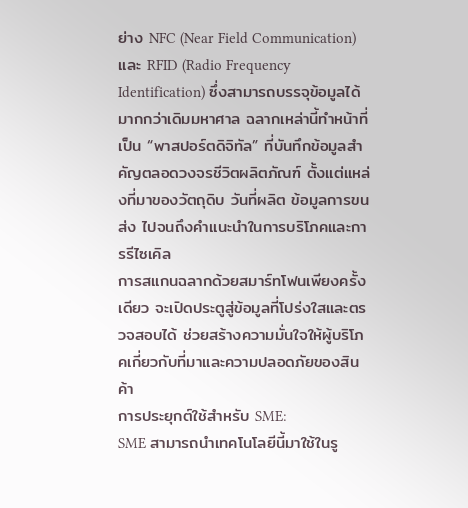ย่าง NFC (Near Field Communication) และ RFID (Radio Frequency Identification) ซึ่งสามารถบรรจุข้อมูลได้มากกว่าเดิมมหาศาล ฉลากเหล่านี้ทำหน้าที่เป็น “พาสปอร์ตดิจิทัล” ที่บันทึกข้อมูลสำคัญตลอดวงจรชีวิตผลิตภัณฑ์ ตั้งแต่แหล่งที่มาของวัตถุดิบ วันที่ผลิต ข้อมูลการขนส่ง ไปจนถึงคำแนะนำในการบริโภคและการรีไซเคิล
การสแกนฉลากด้วยสมาร์ทโฟนเพียงครั้งเดียว จะเปิดประตูสู่ข้อมูลที่โปร่งใสและตรวจสอบได้ ช่วยสร้างความมั่นใจให้ผู้บริโภคเกี่ยวกับที่มาและความปลอดภัยของสินค้า
การประยุกต์ใช้สำหรับ SME:
SME สามารถนำเทคโนโลยีนี้มาใช้ในรู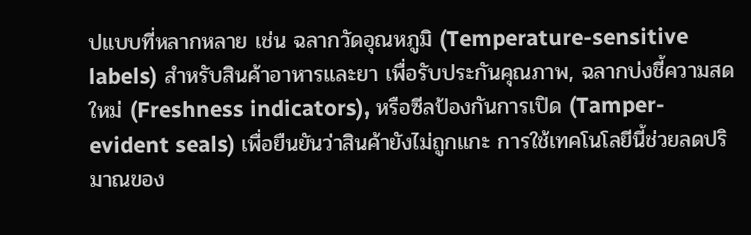ปแบบที่หลากหลาย เช่น ฉลากวัดอุณหภูมิ (Temperature-sensitive labels) สำหรับสินค้าอาหารและยา เพื่อรับประกันคุณภาพ, ฉลากบ่งชี้ความสดใหม่ (Freshness indicators), หรือซีลป้องกันการเปิด (Tamper-evident seals) เพื่อยืนยันว่าสินค้ายังไม่ถูกแกะ การใช้เทคโนโลยีนี้ช่วยลดปริมาณของ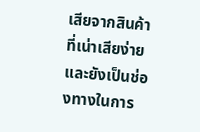เสียจากสินค้าที่เน่าเสียง่าย และยังเป็นช่องทางในการ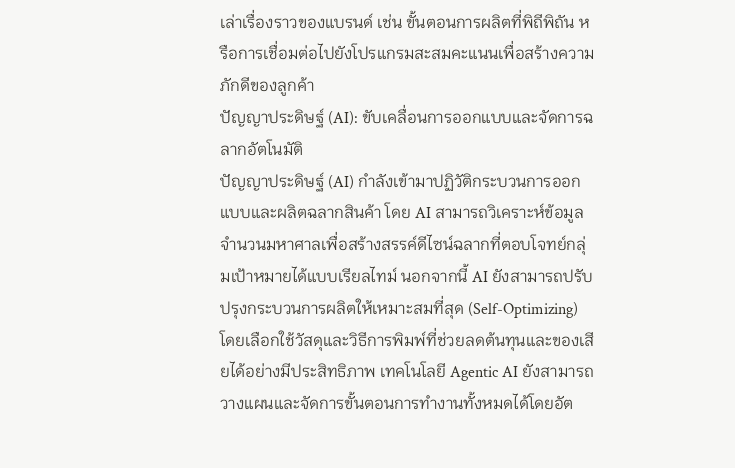เล่าเรื่องราวของแบรนด์ เช่น ขั้นตอนการผลิตที่พิถีพิถัน หรือการเชื่อมต่อไปยังโปรแกรมสะสมคะแนนเพื่อสร้างความภักดีของลูกค้า
ปัญญาประดิษฐ์ (AI): ขับเคลื่อนการออกแบบและจัดการฉลากอัตโนมัติ
ปัญญาประดิษฐ์ (AI) กำลังเข้ามาปฏิวัติกระบวนการออกแบบและผลิตฉลากสินค้า โดย AI สามารถวิเคราะห์ข้อมูลจำนวนมหาศาลเพื่อสร้างสรรค์ดีไซน์ฉลากที่ตอบโจทย์กลุ่มเป้าหมายได้แบบเรียลไทม์ นอกจากนี้ AI ยังสามารถปรับปรุงกระบวนการผลิตให้เหมาะสมที่สุด (Self-Optimizing) โดยเลือกใช้วัสดุและวิธีการพิมพ์ที่ช่วยลดต้นทุนและของเสียได้อย่างมีประสิทธิภาพ เทคโนโลยี Agentic AI ยังสามารถวางแผนและจัดการขั้นตอนการทำงานทั้งหมดได้โดยอัต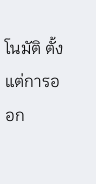โนมัติ ตั้งแต่การออก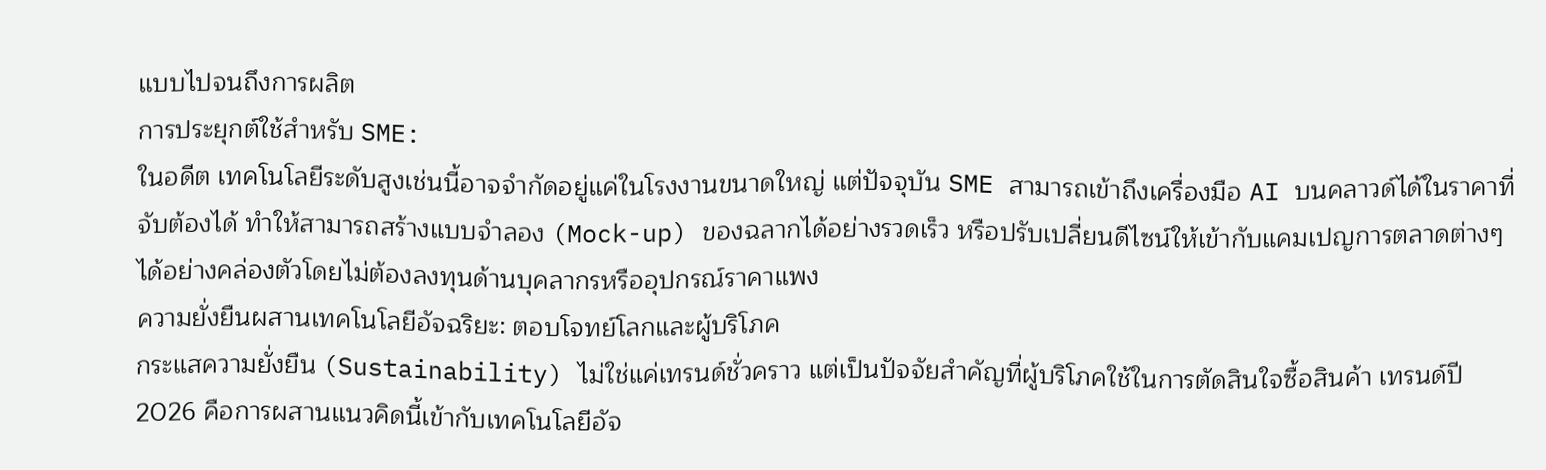แบบไปจนถึงการผลิต
การประยุกต์ใช้สำหรับ SME:
ในอดีต เทคโนโลยีระดับสูงเช่นนี้อาจจำกัดอยู่แค่ในโรงงานขนาดใหญ่ แต่ปัจจุบัน SME สามารถเข้าถึงเครื่องมือ AI บนคลาวด์ได้ในราคาที่จับต้องได้ ทำให้สามารถสร้างแบบจำลอง (Mock-up) ของฉลากได้อย่างรวดเร็ว หรือปรับเปลี่ยนดีไซน์ให้เข้ากับแคมเปญการตลาดต่างๆ ได้อย่างคล่องตัวโดยไม่ต้องลงทุนด้านบุคลากรหรืออุปกรณ์ราคาแพง
ความยั่งยืนผสานเทคโนโลยีอัจฉริยะ: ตอบโจทย์โลกและผู้บริโภค
กระแสความยั่งยืน (Sustainability) ไม่ใช่แค่เทรนด์ชั่วคราว แต่เป็นปัจจัยสำคัญที่ผู้บริโภคใช้ในการตัดสินใจซื้อสินค้า เทรนด์ปี 2026 คือการผสานแนวคิดนี้เข้ากับเทคโนโลยีอัจ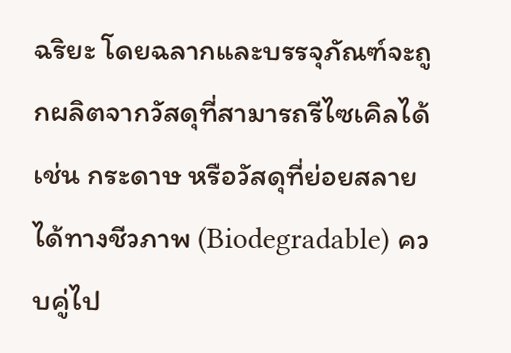ฉริยะ โดยฉลากและบรรจุภัณฑ์จะถูกผลิตจากวัสดุที่สามารถรีไซเคิลได้ เช่น กระดาษ หรือวัสดุที่ย่อยสลายได้ทางชีวภาพ (Biodegradable) ควบคู่ไป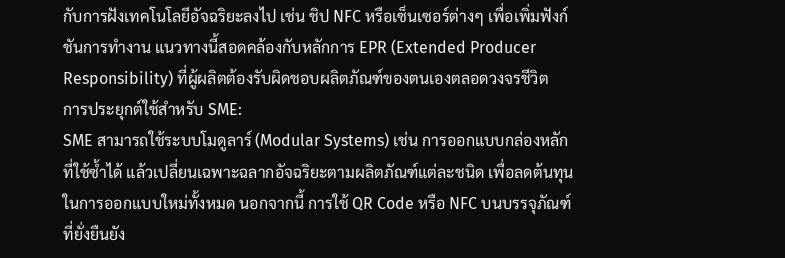กับการฝังเทคโนโลยีอัจฉริยะลงไป เช่น ชิป NFC หรือเซ็นเซอร์ต่างๆ เพื่อเพิ่มฟังก์ชันการทำงาน แนวทางนี้สอดคล้องกับหลักการ EPR (Extended Producer Responsibility) ที่ผู้ผลิตต้องรับผิดชอบผลิตภัณฑ์ของตนเองตลอดวงจรชีวิต
การประยุกต์ใช้สำหรับ SME:
SME สามารถใช้ระบบโมดูลาร์ (Modular Systems) เช่น การออกแบบกล่องหลักที่ใช้ซ้ำได้ แล้วเปลี่ยนเฉพาะฉลากอัจฉริยะตามผลิตภัณฑ์แต่ละชนิด เพื่อลดต้นทุนในการออกแบบใหม่ทั้งหมด นอกจากนี้ การใช้ QR Code หรือ NFC บนบรรจุภัณฑ์ที่ยั่งยืนยัง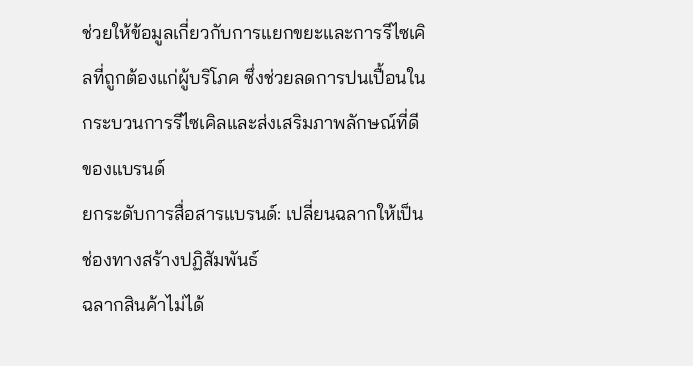ช่วยให้ข้อมูลเกี่ยวกับการแยกขยะและการรีไซเคิลที่ถูกต้องแก่ผู้บริโภค ซึ่งช่วยลดการปนเปื้อนในกระบวนการรีไซเคิลและส่งเสริมภาพลักษณ์ที่ดีของแบรนด์
ยกระดับการสื่อสารแบรนด์: เปลี่ยนฉลากให้เป็นช่องทางสร้างปฏิสัมพันธ์
ฉลากสินค้าไม่ได้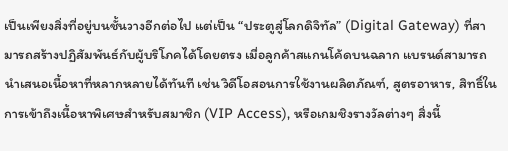เป็นเพียงสิ่งที่อยู่บนชั้นวางอีกต่อไป แต่เป็น “ประตูสู่โลกดิจิทัล” (Digital Gateway) ที่สามารถสร้างปฏิสัมพันธ์กับผู้บริโภคได้โดยตรง เมื่อลูกค้าสแกนโค้ดบนฉลาก แบรนด์สามารถนำเสนอเนื้อหาที่หลากหลายได้ทันที เช่น วิดีโอสอนการใช้งานผลิตภัณฑ์, สูตรอาหาร, สิทธิ์ในการเข้าถึงเนื้อหาพิเศษสำหรับสมาชิก (VIP Access), หรือเกมชิงรางวัลต่างๆ สิ่งนี้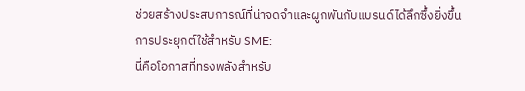ช่วยสร้างประสบการณ์ที่น่าจดจำและผูกพันกับแบรนด์ได้ลึกซึ้งยิ่งขึ้น
การประยุกต์ใช้สำหรับ SME:
นี่คือโอกาสที่ทรงพลังสำหรับ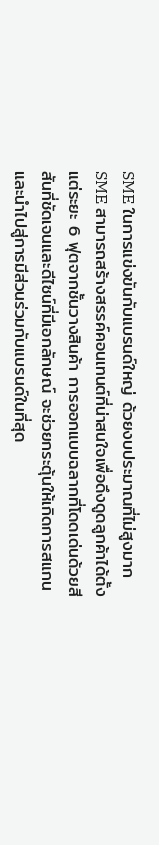SME ในการแข่งขันกับแบรนด์ใหญ่ ด้วยงบประมาณที่ไม่สูงมาก SME สามารถสร้างสรรค์คอนเทนต์ที่น่าสนใจเพื่อดึงดูดลูกค้าได้ตั้งแต่ระยะ 6 ฟุตจากชั้นวางสินค้า การออกแบบฉลากที่โดดเด่นด้วยสีสันที่ชัดเจนและดีไซน์ที่มีเอกลักษณ์ จะช่วยกระตุ้นให้เกิดการสแกนและนำไปสู่การมีส่วนร่วมกับแบรนด์ในที่สุด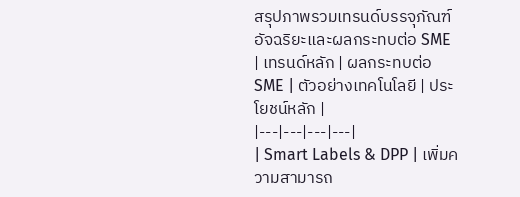สรุปภาพรวมเทรนด์บรรจุภัณฑ์อัจฉริยะและผลกระทบต่อ SME
| เทรนด์หลัก | ผลกระทบต่อ SME | ตัวอย่างเทคโนโลยี | ประโยชน์หลัก |
|---|---|---|---|
| Smart Labels & DPP | เพิ่มความสามารถ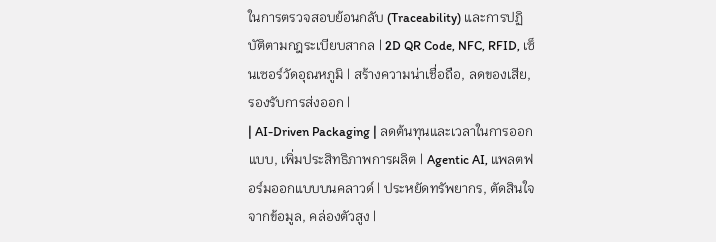ในการตรวจสอบย้อนกลับ (Traceability) และการปฏิบัติตามกฎระเบียบสากล | 2D QR Code, NFC, RFID, เซ็นเซอร์วัดอุณหภูมิ | สร้างความน่าเชื่อถือ, ลดของเสีย, รองรับการส่งออก |
| AI-Driven Packaging | ลดต้นทุนและเวลาในการออกแบบ, เพิ่มประสิทธิภาพการผลิต | Agentic AI, แพลตฟอร์มออกแบบบนคลาวด์ | ประหยัดทรัพยากร, ตัดสินใจจากข้อมูล, คล่องตัวสูง |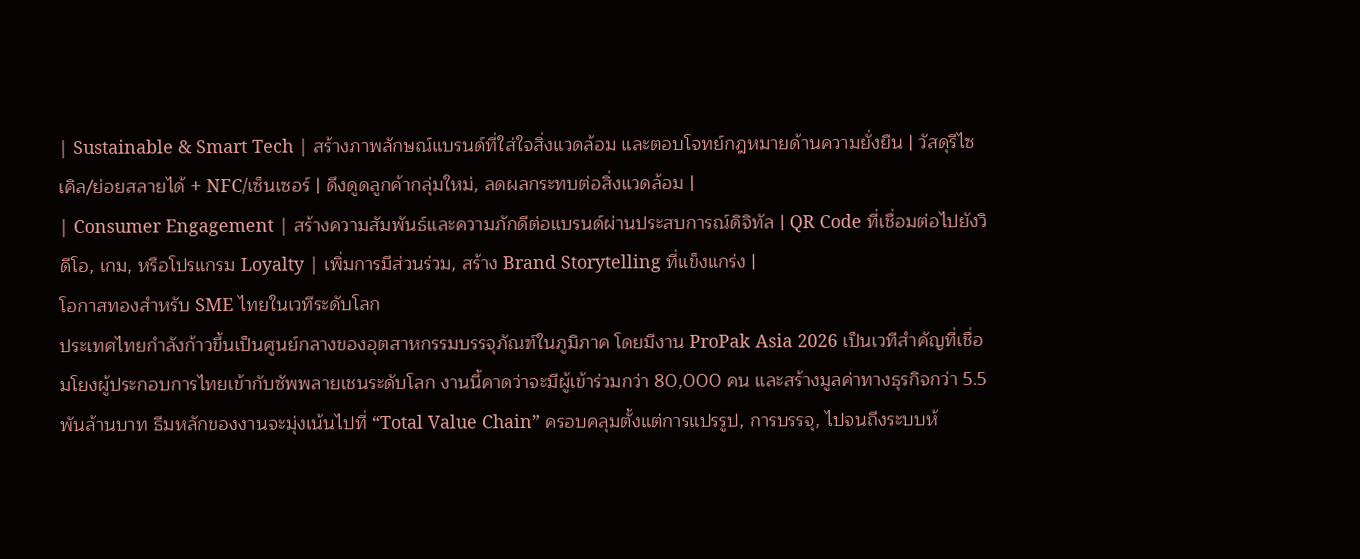| Sustainable & Smart Tech | สร้างภาพลักษณ์แบรนด์ที่ใส่ใจสิ่งแวดล้อม และตอบโจทย์กฎหมายด้านความยั่งยืน | วัสดุรีไซเคิล/ย่อยสลายได้ + NFC/เซ็นเซอร์ | ดึงดูดลูกค้ากลุ่มใหม่, ลดผลกระทบต่อสิ่งแวดล้อม |
| Consumer Engagement | สร้างความสัมพันธ์และความภักดีต่อแบรนด์ผ่านประสบการณ์ดิจิทัล | QR Code ที่เชื่อมต่อไปยังวิดีโอ, เกม, หรือโปรแกรม Loyalty | เพิ่มการมีส่วนร่วม, สร้าง Brand Storytelling ที่แข็งแกร่ง |
โอกาสทองสำหรับ SME ไทยในเวทีระดับโลก
ประเทศไทยกำลังก้าวขึ้นเป็นศูนย์กลางของอุตสาหกรรมบรรจุภัณฑ์ในภูมิภาค โดยมีงาน ProPak Asia 2026 เป็นเวทีสำคัญที่เชื่อมโยงผู้ประกอบการไทยเข้ากับซัพพลายเชนระดับโลก งานนี้คาดว่าจะมีผู้เข้าร่วมกว่า 80,000 คน และสร้างมูลค่าทางธุรกิจกว่า 5.5 พันล้านบาท ธีมหลักของงานจะมุ่งเน้นไปที่ “Total Value Chain” ครอบคลุมตั้งแต่การแปรรูป, การบรรจุ, ไปจนถึงระบบห้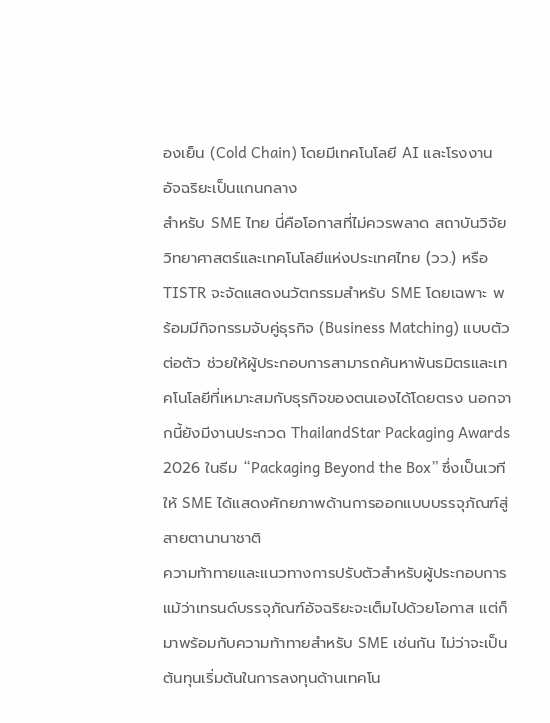องเย็น (Cold Chain) โดยมีเทคโนโลยี AI และโรงงานอัจฉริยะเป็นแกนกลาง
สำหรับ SME ไทย นี่คือโอกาสที่ไม่ควรพลาด สถาบันวิจัยวิทยาศาสตร์และเทคโนโลยีแห่งประเทศไทย (วว.) หรือ TISTR จะจัดแสดงนวัตกรรมสำหรับ SME โดยเฉพาะ พร้อมมีกิจกรรมจับคู่ธุรกิจ (Business Matching) แบบตัวต่อตัว ช่วยให้ผู้ประกอบการสามารถค้นหาพันธมิตรและเทคโนโลยีที่เหมาะสมกับธุรกิจของตนเองได้โดยตรง นอกจากนี้ยังมีงานประกวด ThailandStar Packaging Awards 2026 ในธีม “Packaging Beyond the Box” ซึ่งเป็นเวทีให้ SME ได้แสดงศักยภาพด้านการออกแบบบรรจุภัณฑ์สู่สายตานานาชาติ
ความท้าทายและแนวทางการปรับตัวสำหรับผู้ประกอบการ
แม้ว่าเทรนด์บรรจุภัณฑ์อัจฉริยะจะเต็มไปด้วยโอกาส แต่ก็มาพร้อมกับความท้าทายสำหรับ SME เช่นกัน ไม่ว่าจะเป็นต้นทุนเริ่มต้นในการลงทุนด้านเทคโน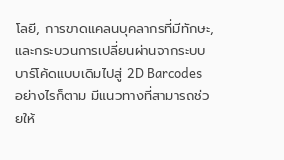โลยี, การขาดแคลนบุคลากรที่มีทักษะ, และกระบวนการเปลี่ยนผ่านจากระบบบาร์โค้ดแบบเดิมไปสู่ 2D Barcodes อย่างไรก็ตาม มีแนวทางที่สามารถช่วยให้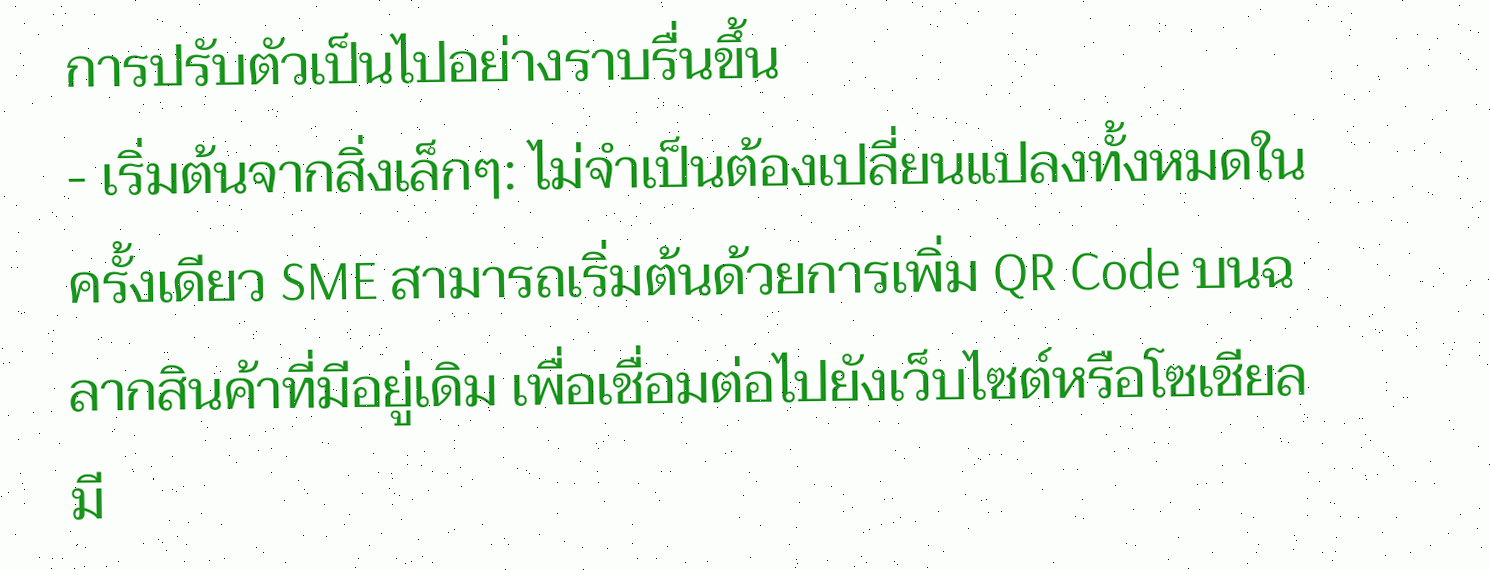การปรับตัวเป็นไปอย่างราบรื่นขึ้น
- เริ่มต้นจากสิ่งเล็กๆ: ไม่จำเป็นต้องเปลี่ยนแปลงทั้งหมดในครั้งเดียว SME สามารถเริ่มต้นด้วยการเพิ่ม QR Code บนฉลากสินค้าที่มีอยู่เดิม เพื่อเชื่อมต่อไปยังเว็บไซต์หรือโซเชียลมี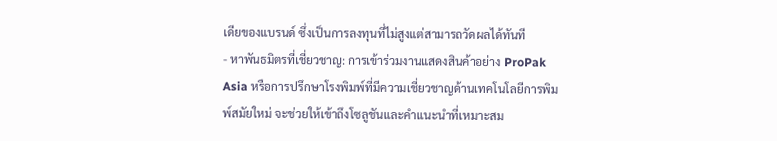เดียของแบรนด์ ซึ่งเป็นการลงทุนที่ไม่สูงแต่สามารถวัดผลได้ทันที
- หาพันธมิตรที่เชี่ยวชาญ: การเข้าร่วมงานแสดงสินค้าอย่าง ProPak Asia หรือการปรึกษาโรงพิมพ์ที่มีความเชี่ยวชาญด้านเทคโนโลยีการพิมพ์สมัยใหม่ จะช่วยให้เข้าถึงโซลูชันและคำแนะนำที่เหมาะสม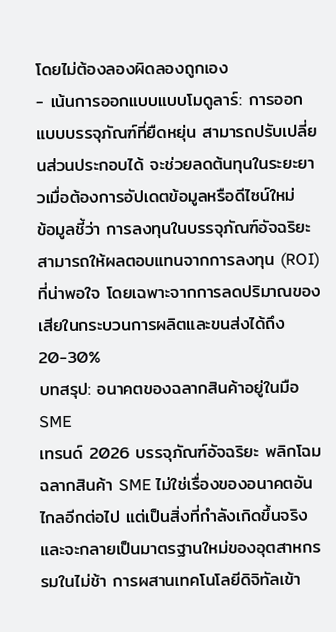โดยไม่ต้องลองผิดลองถูกเอง
- เน้นการออกแบบแบบโมดูลาร์: การออกแบบบรรจุภัณฑ์ที่ยืดหยุ่น สามารถปรับเปลี่ยนส่วนประกอบได้ จะช่วยลดต้นทุนในระยะยาวเมื่อต้องการอัปเดตข้อมูลหรือดีไซน์ใหม่
ข้อมูลชี้ว่า การลงทุนในบรรจุภัณฑ์อัจฉริยะสามารถให้ผลตอบแทนจากการลงทุน (ROI) ที่น่าพอใจ โดยเฉพาะจากการลดปริมาณของเสียในกระบวนการผลิตและขนส่งได้ถึง 20-30%
บทสรุป: อนาคตของฉลากสินค้าอยู่ในมือ SME
เทรนด์ 2026 บรรจุภัณฑ์อัจฉริยะ พลิกโฉมฉลากสินค้า SME ไม่ใช่เรื่องของอนาคตอันไกลอีกต่อไป แต่เป็นสิ่งที่กำลังเกิดขึ้นจริงและจะกลายเป็นมาตรฐานใหม่ของอุตสาหกรรมในไม่ช้า การผสานเทคโนโลยีดิจิทัลเข้า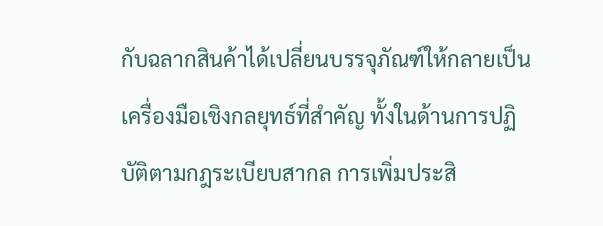กับฉลากสินค้าได้เปลี่ยนบรรจุภัณฑ์ให้กลายเป็นเครื่องมือเชิงกลยุทธ์ที่สำคัญ ทั้งในด้านการปฏิบัติตามกฎระเบียบสากล การเพิ่มประสิ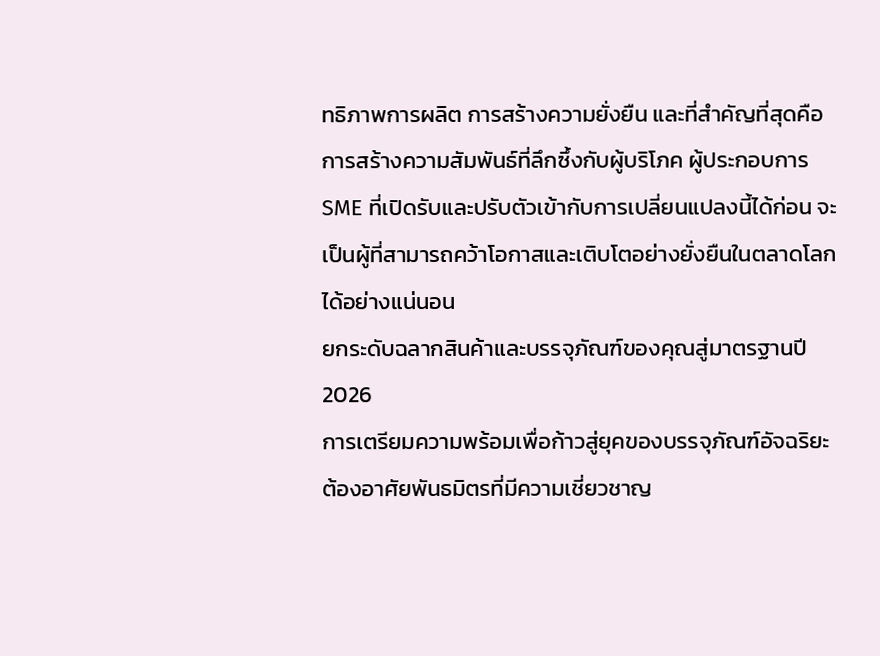ทธิภาพการผลิต การสร้างความยั่งยืน และที่สำคัญที่สุดคือการสร้างความสัมพันธ์ที่ลึกซึ้งกับผู้บริโภค ผู้ประกอบการ SME ที่เปิดรับและปรับตัวเข้ากับการเปลี่ยนแปลงนี้ได้ก่อน จะเป็นผู้ที่สามารถคว้าโอกาสและเติบโตอย่างยั่งยืนในตลาดโลกได้อย่างแน่นอน
ยกระดับฉลากสินค้าและบรรจุภัณฑ์ของคุณสู่มาตรฐานปี 2026
การเตรียมความพร้อมเพื่อก้าวสู่ยุคของบรรจุภัณฑ์อัจฉริยะต้องอาศัยพันธมิตรที่มีความเชี่ยวชาญ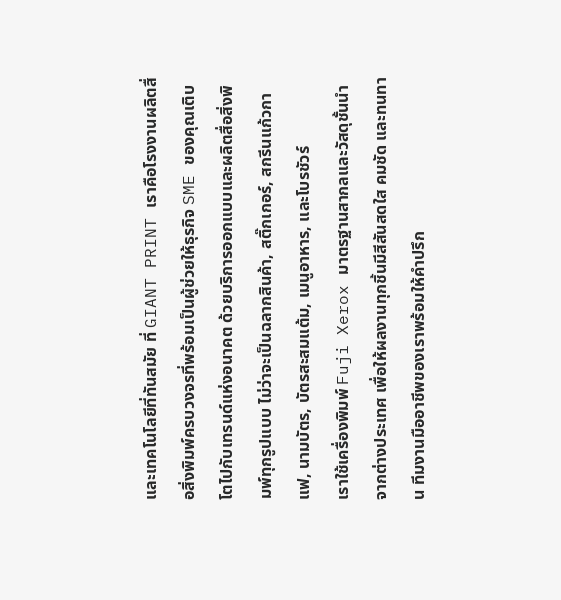และเทคโนโลยีที่ทันสมัย ที่ GIANT PRINT เราคือโรงงานผลิตสื่อสิ่งพิมพ์ครบวงจรที่พร้อมเป็นผู้ช่วยให้ธุรกิจ SME ของคุณเติบโตไปกับเทรนด์แห่งอนาคต ด้วยบริการออกแบบและผลิตสื่อสิ่งพิมพ์ทุกรูปแบบ ไม่ว่าจะเป็นฉลากสินค้า, สติ๊กเกอร์, สกรีนแก้วกาแฟ, นามบัตร, บัตรสะสมแต้ม, เมนูอาหาร, และโบรชัวร์
เราใช้เครื่องพิมพ์ Fuji Xerox มาตรฐานสากลและวัสดุชั้นนำจากต่างประเทศ เพื่อให้ผลงานทุกชิ้นมีสีสันสดใส คมชัด และทนทาน ทีมงานมืออาชีพของเราพร้อมให้คำปรึก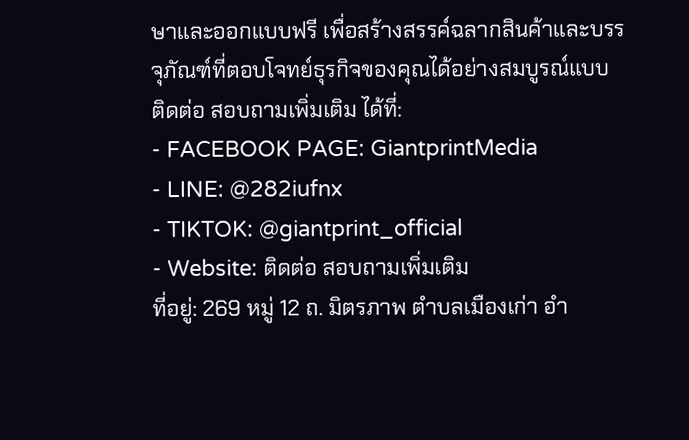ษาและออกแบบฟรี เพื่อสร้างสรรค์ฉลากสินค้าและบรรจุภัณฑ์ที่ตอบโจทย์ธุรกิจของคุณได้อย่างสมบูรณ์แบบ
ติดต่อ สอบถามเพิ่มเติม ได้ที่:
- FACEBOOK PAGE: GiantprintMedia
- LINE: @282iufnx
- TIKTOK: @giantprint_official
- Website: ติดต่อ สอบถามเพิ่มเติม
ที่อยู่: 269 หมู่ 12 ถ. มิตรภาพ ตำบลเมืองเก่า อำ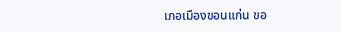เภอเมืองขอนแก่น ขอ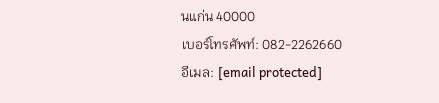นแก่น 40000
เบอร์โทรศัพท์: 082-2262660
อีเมล: [email protected]